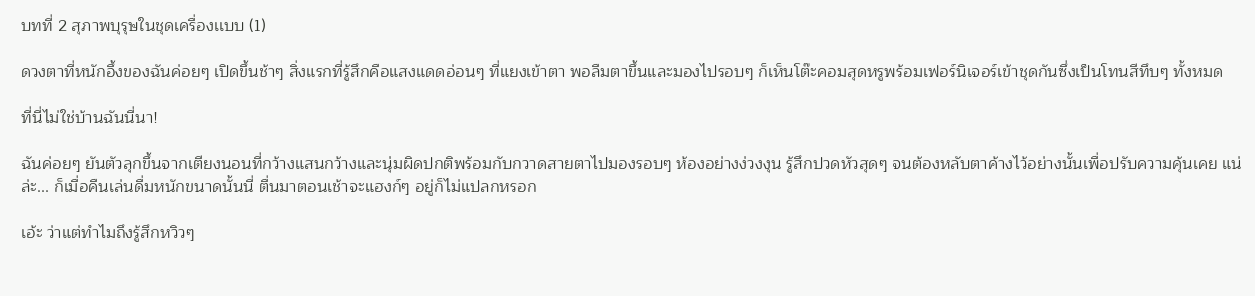บทที่ 2 สุภาพบุรุษในชุดเครื่องเเบบ (1)

ดวงตาที่หนักอึ้งของฉันค่อยๆ เปิดขึ้นช้าๆ สิ่งแรกที่รู้สึกคือแสงแดดอ่อนๆ ที่แยงเข้าตา พอลืมตาขึ้นและมองไปรอบๆ ก็เห็นโต๊ะคอมสุดหรูพร้อมเฟอร์นิเจอร์เข้าชุดกันซึ่งเป็นโทนสีทึบๆ ทั้งหมด

ที่นี่ไม่ใช่บ้านฉันนี่นา!

ฉันค่อยๆ ยันตัวลุกขึ้นจากเตียงนอนที่กว้างแสนกว้างและนุ่มผิดปกติพร้อมกับกวาดสายตาไปมองรอบๆ ห้องอย่างง่วงงุน รู้สึกปวดหัวสุดๆ จนต้องหลับตาค้างไว้อย่างนั้นเพื่อปรับความคุ้นเคย แน่ล่ะ... ก็เมื่อคืนเล่นดื่มหนักขนาดนั้นนี่ ตื่นมาตอนเช้าจะแฮงก์ๆ อยู่ก็ไม่แปลกหรอก

เอ้ะ ว่าแต่ทำไมถึงรู้สึกหวิวๆ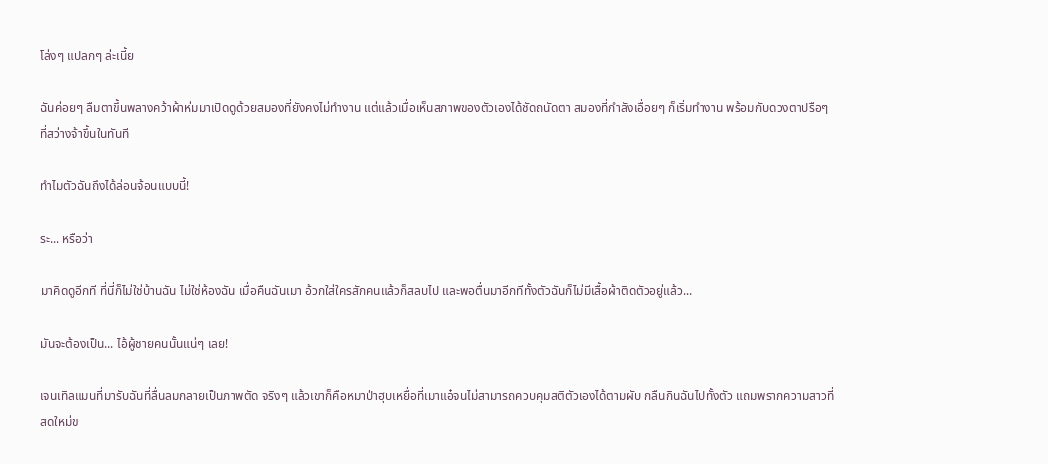โล่งๆ แปลกๆ ล่ะเนี้ย

ฉันค่อยๆ ลืมตาขึ้นพลางคว้าผ้าห่มมาเปิดดูด้วยสมองที่ยังคงไม่ทำงาน แต่แล้วเมื่อเห็นสภาพของตัวเองได้ชัดถนัดตา สมองที่กำลังเอื่อยๆ ก็เริ่มทำงาน พร้อมกับดวงตาปรือๆ ที่สว่างจ้าขึ้นในทันที

ทำไมตัวฉันถึงได้ล่อนจ้อนแบบนี้!

ระ... หรือว่า

มาคิดดูอีกที ที่นี่ก็ไม่ใช่บ้านฉัน ไม่ใช่ห้องฉัน เมื่อคืนฉันเมา อ้วกใส่ใครสักคนแล้วก็สลบไป และพอตื่นมาอีกทีทั้งตัวฉันก็ไม่มีเสื้อผ้าติดตัวอยู่แล้ว...

มันจะต้องเป็น... ไอ้ผู้ชายคนนั้นแน่ๆ เลย!

เจนเทิลแมนที่มารับฉันที่ลื่นลมกลายเป็นภาพตัด จริงๆ แล้วเขาก็คือหมาป่าฮุบเหยื่อที่เมาแอ๋จนไม่สามารถควบคุมสติตัวเองได้ตามผับ กลืนกินฉันไปทั้งตัว แถมพรากความสาวที่สดใหม่ข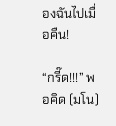องฉันไปเมื่อคืน!

“กรี๊ด!!!” พอคิด (มโน)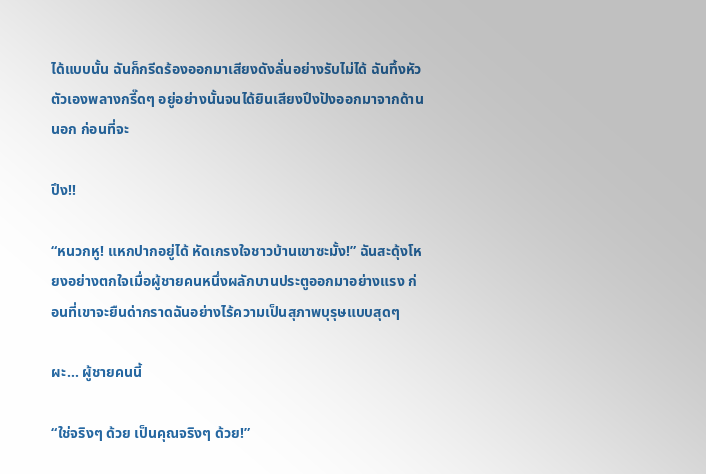ได้แบบนั้น ฉันก็กรีดร้องออกมาเสียงดังลั่นอย่างรับไม่ได้ ฉันทึ้งหัวตัวเองพลางกรี๊ดๆ อยู่อย่างนั้นจนได้ยินเสียงปึงปังออกมาจากด้านนอก ก่อนที่จะ

ปึง!!

“หนวกหู! แหกปากอยู่ได้ หัดเกรงใจชาวบ้านเขาซะมั้ง!” ฉันสะดุ้งโหยงอย่างตกใจเมื่อผู้ชายคนหนึ่งผลักบานประตูออกมาอย่างแรง ก่อนที่เขาจะยืนด่ากราดฉันอย่างไร้ความเป็นสุภาพบุรุษแบบสุดๆ

ผะ... ผู้ชายคนนี้

“ใช่จริงๆ ด้วย เป็นคุณจริงๆ ด้วย!”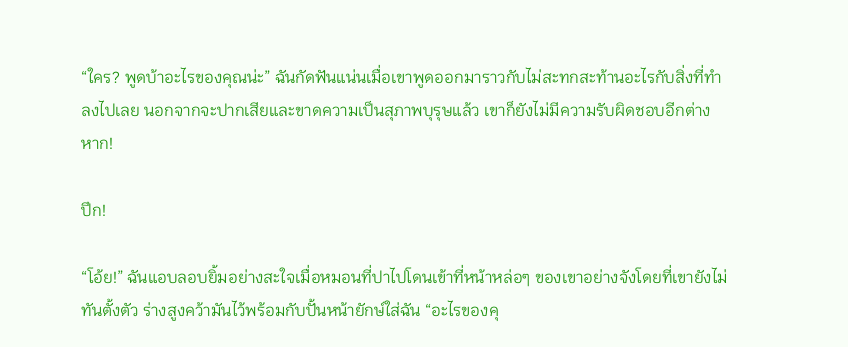“ใคร? พูดบ้าอะไรของคุณน่ะ” ฉันกัดฟันแน่นเมื่อเขาพูดออกมาราวกับไม่สะทกสะท้านอะไรกับสิ่งที่ทำลงไปเลย นอกจากจะปากเสียและขาดความเป็นสุภาพบุรุษแล้ว เขาก็ยังไม่มีความรับผิดชอบอีกต่างหาก!

ปึก!

“โอ้ย!” ฉันแอบลอบยิ้มอย่างสะใจเมื่อหมอนที่ปาไปโดนเข้าที่หน้าหล่อๆ ของเขาอย่างจังโดยที่เขายังไม่ทันตั้งตัว ร่างสูงคว้ามันไว้พร้อมกับปั้นหน้ายักษ์ใส่ฉัน “อะไรของคุ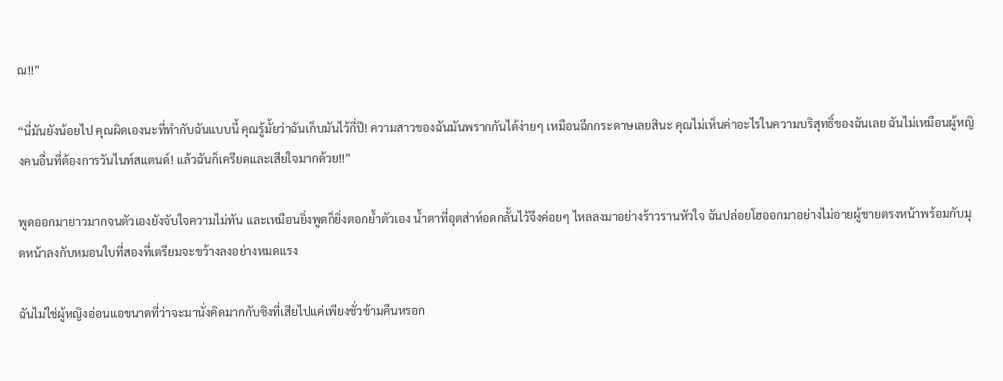ณ!!”

“นี่มันยังน้อยไป คุณผิดเองนะที่ทำกับฉันแบบนี้ คุณรู้มั้ยว่าฉันเก็บมันไว้กี่ปี! ความสาวของฉันมันพรากกันได้ง่ายๆ เหมือนฉีกกระดาษเลยสินะ คุณไม่เห็นค่าอะไรในความบริสุทธิ์ของฉันเลย ฉันไม่เหมือนผู้หญิงคนอื่นที่ต้องการวันไนท์สแตนด์! แล้วฉันก็เครียดและเสียใจมากด้วย!!”

พูดออกมายาวมากจนตัวเองยังจับใจความไม่ทัน และเหมือนยิ่งพูดก็ยิ่งตอกย้ำตัวเอง น้ำตาที่อุตส่าห์อดกลั้นไว้จึงค่อยๆ ไหลลงมาอย่างร้าวรานหัวใจ ฉันปล่อยโฮออกมาอย่างไม่อายผู้ชายตรงหน้าพร้อมกับมุดหน้าลงกับหมอนใบที่สองที่เตรียมจะขว้างลงอย่างหมดแรง

ฉันไม่ใช่ผู้หญิงอ่อนแอขนาดที่ว่าจะมานั่งคิดมากกับซิงที่เสียไปแค่เพียงชั่วข้ามคืนหรอก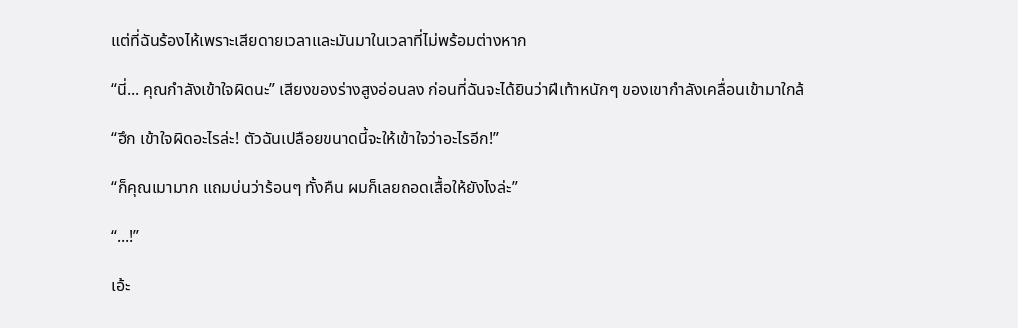แต่ที่ฉันร้องไห้เพราะเสียดายเวลาและมันมาในเวลาที่ไม่พร้อมต่างหาก

“นี่... คุณกำลังเข้าใจผิดนะ” เสียงของร่างสูงอ่อนลง ก่อนที่ฉันจะได้ยินว่าฝีเท้าหนักๆ ของเขากำลังเคลื่อนเข้ามาใกล้

“ฮึก เข้าใจผิดอะไรล่ะ! ตัวฉันเปลือยขนาดนี้จะให้เข้าใจว่าอะไรอีก!”

“ก็คุณเมามาก แถมบ่นว่าร้อนๆ ทั้งคืน ผมก็เลยถอดเสื้อให้ยังไงล่ะ”

“...!”

เอ้ะ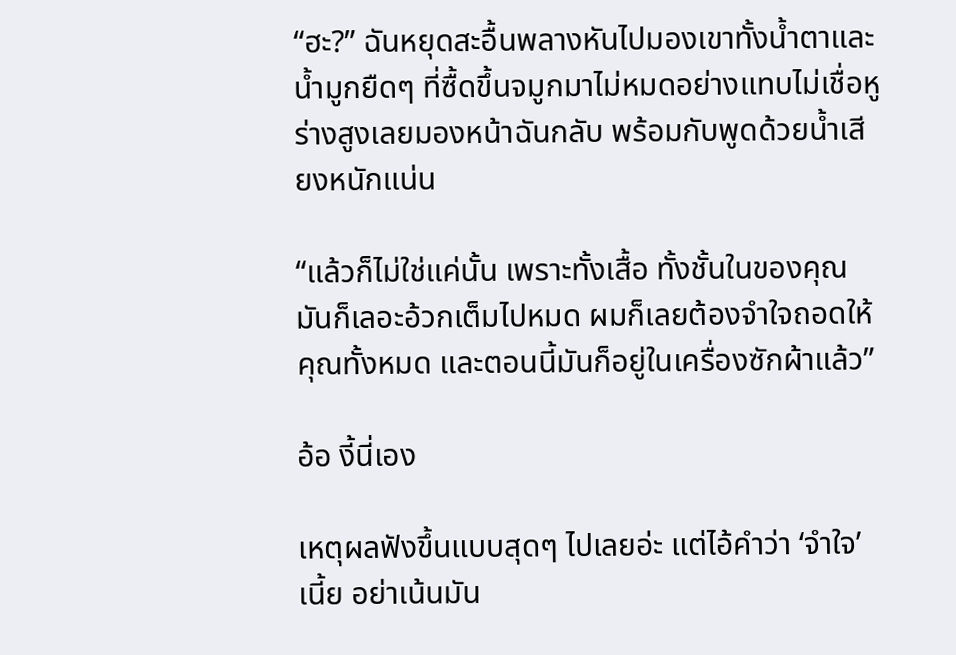“ฮะ?” ฉันหยุดสะอื้นพลางหันไปมองเขาทั้งน้ำตาและน้ำมูกยืดๆ ที่ซื้ดขึ้นจมูกมาไม่หมดอย่างแทบไม่เชื่อหู ร่างสูงเลยมองหน้าฉันกลับ พร้อมกับพูดด้วยน้ำเสียงหนักแน่น

“แล้วก็ไม่ใช่แค่นั้น เพราะทั้งเสื้อ ทั้งชั้นในของคุณมันก็เลอะอ้วกเต็มไปหมด ผมก็เลยต้องจำใจถอดให้คุณทั้งหมด และตอนนี้มันก็อยู่ในเครื่องซักผ้าแล้ว”

อ้อ งี้นี่เอง

เหตุผลฟังขึ้นแบบสุดๆ ไปเลยอ่ะ แต่ไอ้คำว่า ‘จำใจ’ เนี้ย อย่าเน้นมัน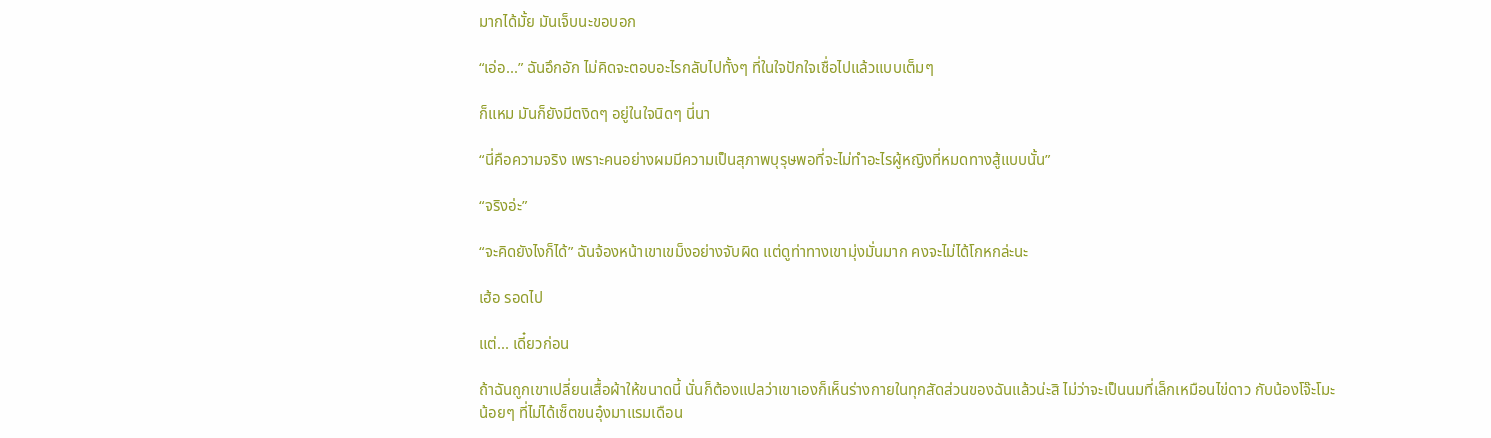มากได้มั้ย มันเจ็บนะขอบอก

“เอ่อ...” ฉันอึกอัก ไม่คิดจะตอบอะไรกลับไปทั้งๆ ที่ในใจปักใจเชื่อไปแล้วแบบเต็มๆ

ก็แหม มันก็ยังมีตงิดๆ อยู่ในใจนิดๆ นี่นา

“นี่คือความจริง เพราะคนอย่างผมมีความเป็นสุภาพบุรุษพอที่จะไม่ทำอะไรผู้หญิงที่หมดทางสู้แบบนั้น”

“จริงอ่ะ”

“จะคิดยังไงก็ได้” ฉันจ้องหน้าเขาเขม็งอย่างจับผิด แต่ดูท่าทางเขามุ่งมั่นมาก คงจะไม่ได้โกหกล่ะนะ

เฮ้อ รอดไป

แต่... เดี๋ยวก่อน

ถ้าฉันถูกเขาเปลี่ยนเสื้อผ้าให้ขนาดนี้ นั่นก็ต้องแปลว่าเขาเองก็เห็นร่างกายในทุกสัดส่วนของฉันแล้วน่ะสิ ไม่ว่าจะเป็นนมที่เล็กเหมือนไข่ดาว กับน้องโจ๊ะโมะน้อยๆ ที่ไม่ได้เซ็ตขนอุ๋งมาแรมเดือน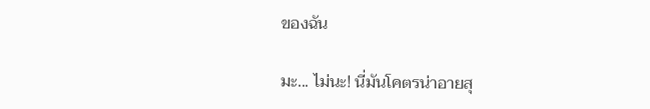ของฉัน

มะ... ไม่นะ! นี่มันโคตรน่าอายสุ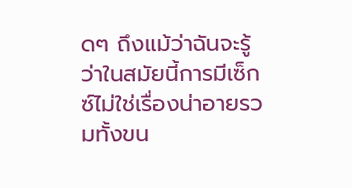ดๆ ถึงแม้ว่าฉันจะรู้ว่าในสมัยนี้การมีเซ็กซ์ไม่ใช่เรื่องน่าอายรวมทั้งขน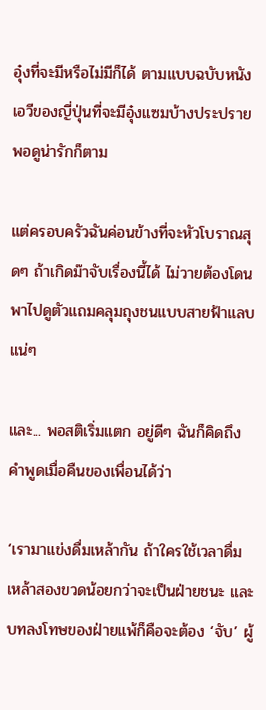อุ๋งที่จะมีหรือไม่มีก็ได้ ตามแบบฉบับหนังเอวีของญี่ปุ่นที่จะมีอุ๋งแซมบ้างประปรายพอดูน่ารักก็ตาม

แต่ครอบครัวฉันค่อนข้างที่จะหัวโบราณสุดๆ ถ้าเกิดม๊าจับเรื่องนี้ได้ ไม่วายต้องโดนพาไปดูตัวแถมคลุมถุงชนแบบสายฟ้าแลบแน่ๆ

และ... พอสติเริ่มแตก อยู่ดีๆ ฉันก็คิดถึงคำพูดเมื่อคืนของเพื่อนได้ว่า

‘เรามาแข่งดื่มเหล้ากัน ถ้าใครใช้เวลาดื่มเหล้าสองขวดน้อยกว่าจะเป็นฝ่ายชนะ และบทลงโทษของฝ่ายแพ้ก็คือจะต้อง ‘จับ’ ผู้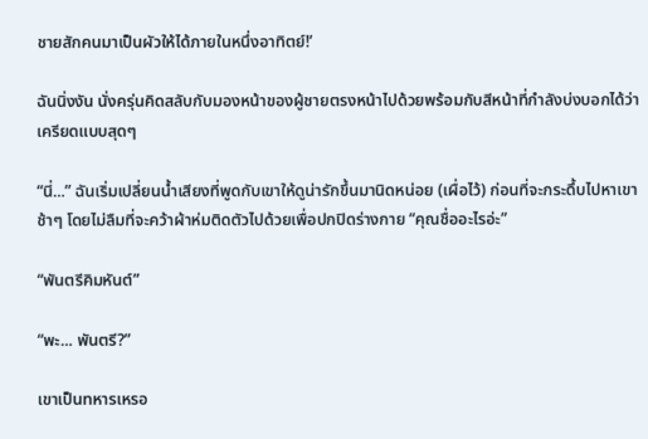ชายสักคนมาเป็นผัวให้ได้ภายในหนึ่งอาทิตย์!’

ฉันนิ่งงัน นั่งครุ่นคิดสลับกับมองหน้าของผู้ชายตรงหน้าไปด้วยพร้อมกับสีหน้าที่กำลังบ่งบอกได้ว่าเครียดแบบสุดๆ

“นี่...” ฉันเริ่มเปลี่ยนน้ำเสียงที่พูดกับเขาให้ดูน่ารักขึ้นมานิดหน่อย (เผื่อไว้) ก่อนที่จะกระดึ้บไปหาเขาช้าๆ โดยไม่ลืมที่จะคว้าผ้าห่มติดตัวไปด้วยเพื่อปกปิดร่างกาย “คุณชื่ออะไรอ่ะ”

“พันตรีคิมหันต์”

“พะ... พันตรี?”

เขาเป็นทหารเหรอ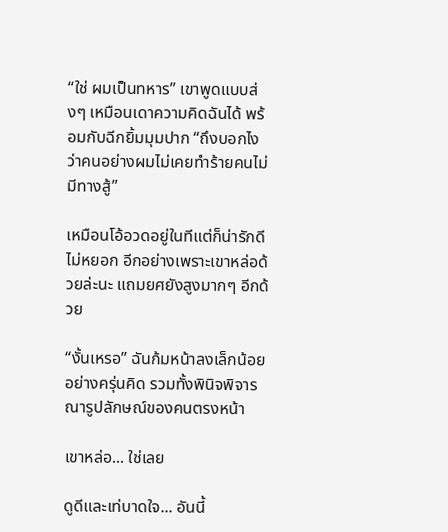“ใช่ ผมเป็นทหาร” เขาพูดแบบส่งๆ เหมือนเดาความคิดฉันได้ พร้อมกับฉีกยิ้มมุมปาก “ถึงบอกไง ว่าคนอย่างผมไม่เคยทำร้ายคนไม่มีทางสู้”

เหมือนโอ้อวดอยู่ในทีแต่ก็น่ารักดีไม่หยอก อีกอย่างเพราะเขาหล่อด้วยล่ะนะ แถมยศยังสูงมากๆ อีกด้วย

“งั้นเหรอ” ฉันก้มหน้าลงเล็กน้อยอย่างครุ่นคิด รวมทั้งพินิจพิจารณารูปลักษณ์ของคนตรงหน้า

เขาหล่อ... ใช่เลย

ดูดีและเท่บาดใจ... อันนี้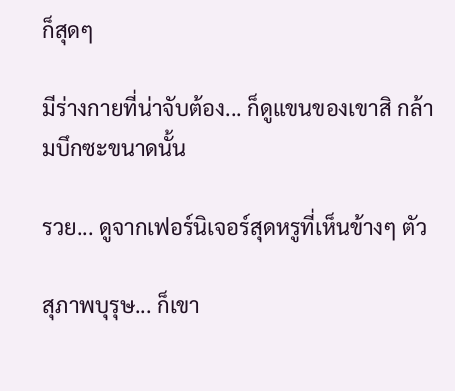ก็สุดๆ

มีร่างกายที่น่าจับต้อง... ก็ดูแขนของเขาสิ กล้ามบึกซะขนาดนั้น

รวย... ดูจากเฟอร์นิเจอร์สุดหรูที่เห็นข้างๆ ตัว

สุภาพบุรุษ... ก็เขา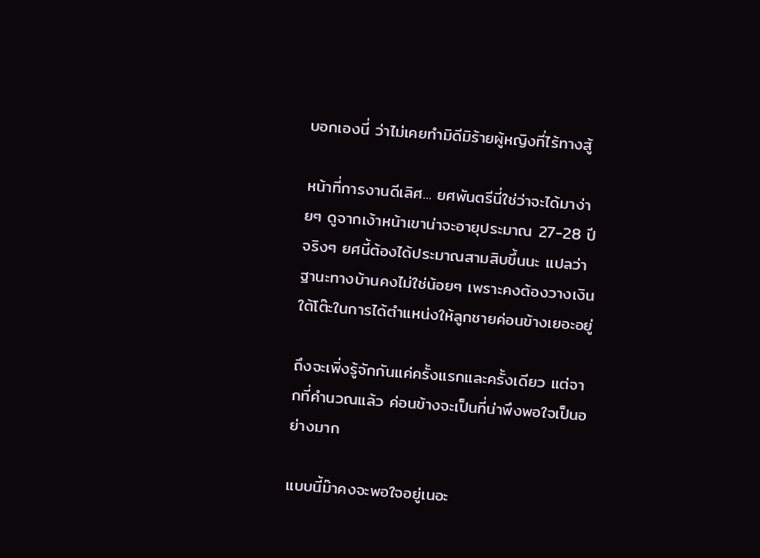บอกเองนี่ ว่าไม่เคยทำมิดีมิร้ายผู้หญิงที่ไร้ทางสู้

หน้าที่การงานดีเลิศ... ยศพันตรีนี่ใช่ว่าจะได้มาง่ายๆ ดูจากเง้าหน้าเขาน่าจะอายุประมาณ 27-28 ปี จริงๆ ยศนี้ต้องได้ประมาณสามสิบขึ้นนะ แปลว่าฐานะทางบ้านคงไม่ใช่น้อยๆ เพราะคงต้องวางเงินใต้โต๊ะในการได้ตำแหน่งให้ลูกชายค่อนข้างเยอะอยู่

ถึงจะเพิ่งรู้จักกันแค่ครั้งแรกและครั้งเดียว แต่จากที่คำนวณแล้ว ค่อนข้างจะเป็นที่น่าพึงพอใจเป็นอย่างมาก

แบบนี้ม๊าคงจะพอใจอยู่เนอะ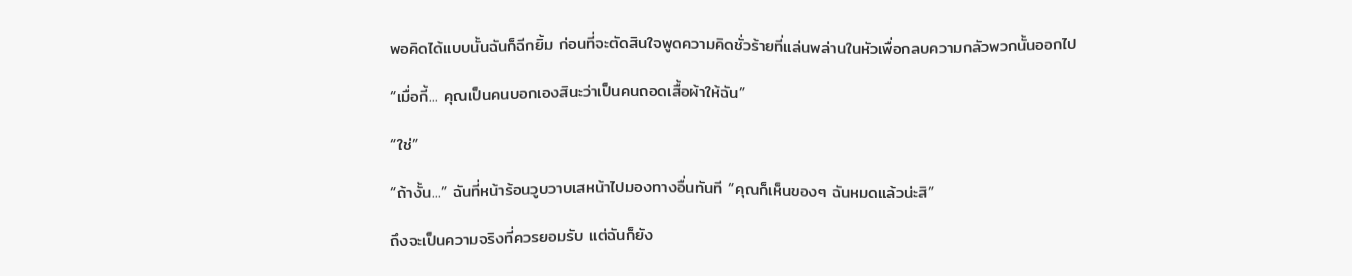พอคิดได้แบบนั้นฉันก็ฉีกยิ้ม ก่อนที่จะตัดสินใจพูดความคิดชั่วร้ายที่แล่นพล่านในหัวเพื่อกลบความกลัวพวกนั้นออกไป

“เมื่อกี้... คุณเป็นคนบอกเองสินะว่าเป็นคนถอดเสื้อผ้าให้ฉัน”

“ใช่”

“ถ้างั้น...” ฉันที่หน้าร้อนวูบวาบเสหน้าไปมองทางอื่นทันที “คุณก็เห็นของๆ ฉันหมดแล้วน่ะสิ”

ถึงจะเป็นความจริงที่ควรยอมรับ แต่ฉันก็ยัง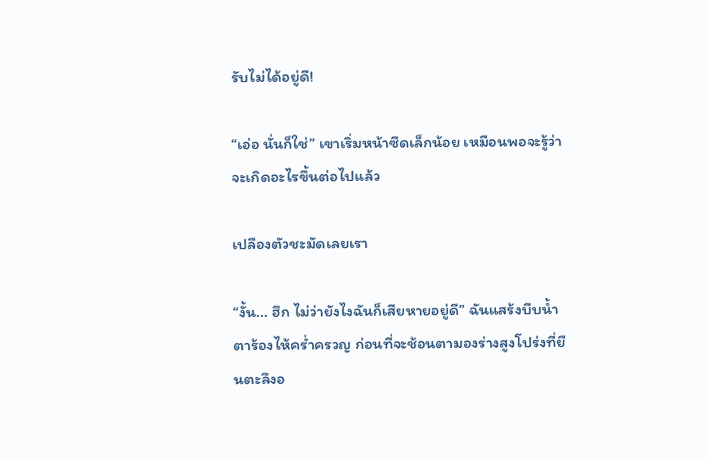รับไม่ได้อยู่ดี!

“เอ่อ นั่นก็ใช่” เขาเริ่มหน้าซีดเล็กน้อย เหมือนพอจะรู้ว่าจะเกิดอะไรขึ้นต่อไปแล้ว

เปลืองตัวชะมัดเลยเรา

“งั้น... ฮึก ไม่ว่ายังไงฉันก็เสียหายอยู่ดี” ฉันแสร้งบีบน้ำตาร้องไห้คร่ำครวญ ก่อนที่จะช้อนตามองร่างสูงโปร่งที่ยืนตะลึงอ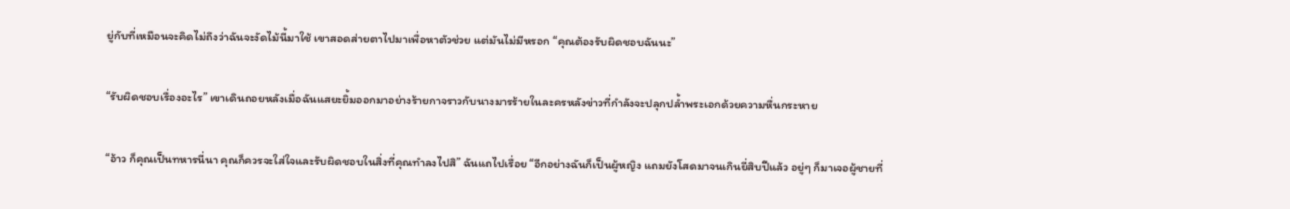ยู่กับที่เหมือนจะคิดไม่ถึงว่าฉันจะงัดไม้นี้มาใช้ เขาสอดส่ายตาไปมาเพื่อหาตัวช่วย แต่มันไม่มีหรอก “คุณต้องรับผิดชอบฉันนะ”

“รับผิดชอบเรื่องอะไร” เขาเดินถอยหลังเมื่อฉันแสยะยิ้มออกมาอย่างร้ายกาจราวกับนางมารร้ายในละครหลังข่าวที่กำลังจะปลุกปล้ำพระเอกด้วยความหื่นกระหาย

“อ้าว ก็คุณเป็นทหารนี่นา คุณก็ควรจะใส่ใจและรับผิดชอบในสิ่งที่คุณทำลงไปสิ” ฉันแถไปเรื่อย “อีกอย่างฉันก็เป็นผู้หญิง แถมยังโสดมาจนเกินยี่สิบปีแล้ว อยู่ๆ ก็มาเจอผู้ชายที่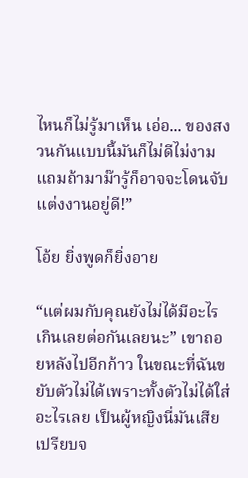ไหนก็ไม่รู้มาเห็น เอ่อ... ของสงวนกันแบบนี้มันก็ไม่ดีไม่งาม แถมถ้ามาม๊ารู้ก็อาจจะโดนจับแต่งงานอยู่ดี!”

โอ้ย ยิ่งพูดก็ยิ่งอาย

“แต่ผมกับคุณยังไม่ได้มีอะไรเกินเลยต่อกันเลยนะ” เขาถอยหลังไปอีกก้าว ในขณะที่ฉันขยับตัวไม่ได้เพราะทั้งตัวไม่ได้ใส่อะไรเลย เป็นผู้หญิงนี่มันเสียเปรียบจ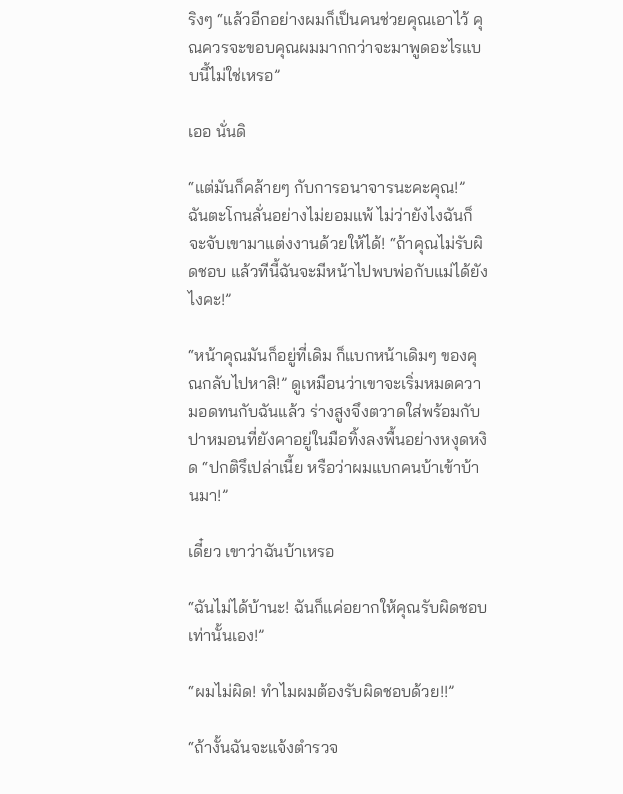ริงๆ “แล้วอีกอย่างผมก็เป็นคนช่วยคุณเอาไว้ คุณควรจะขอบคุณผมมากกว่าจะมาพูดอะไรแบบนี้ไม่ใช่เหรอ”

เออ นั่นดิ

“แต่มันก็คล้ายๆ กับการอนาจารนะคะคุณ!” ฉันตะโกนลั่นอย่างไม่ยอมแพ้ ไม่ว่ายังไงฉันก็จะจับเขามาแต่งงานด้วยให้ได้! “ถ้าคุณไม่รับผิดชอบ แล้วทีนี้ฉันจะมีหน้าไปพบพ่อกับแม่ได้ยังไงคะ!”

“หน้าคุณมันก็อยู่ที่เดิม ก็แบกหน้าเดิมๆ ของคุณกลับไปหาสิ!” ดูเหมือนว่าเขาจะเริ่มหมดความอดทนกับฉันแล้ว ร่างสูงจึงตวาดใส่พร้อมกับปาหมอนที่ยังคาอยู่ในมือทิ้งลงพื้นอย่างหงุดหงิด “ปกติรึเปล่าเนี้ย หรือว่าผมแบกคนบ้าเข้าบ้านมา!”

เดี๋ยว เขาว่าฉันบ้าเหรอ

“ฉันไม่ได้บ้านะ! ฉันก็แค่อยากให้คุณรับผิดชอบเท่านั้นเอง!”

“ผมไม่ผิด! ทำไมผมต้องรับผิดชอบด้วย!!”

“ถ้างั้นฉันจะแจ้งตำรวจ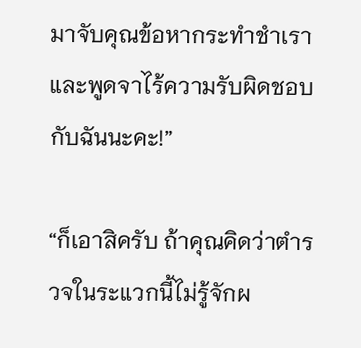มาจับคุณข้อหากระทำชำเราและพูดจาไร้ความรับผิดชอบกับฉันนะคะ!”

“ก็เอาสิครับ ถ้าคุณคิดว่าตำรวจในระแวกนี้ไม่รู้จักผ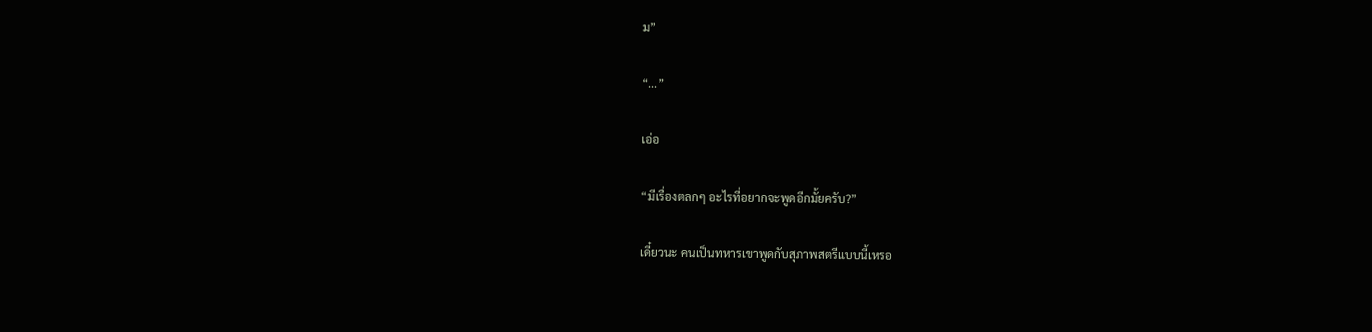ม”

“...”

เอ่อ

“มีเรื่องตลกๆ อะไรที่อยากจะพูดอีกมั้ยครับ?”

เดี๋ยวนะ คนเป็นทหารเขาพูดกับสุภาพสตรีแบบนี้เหรอ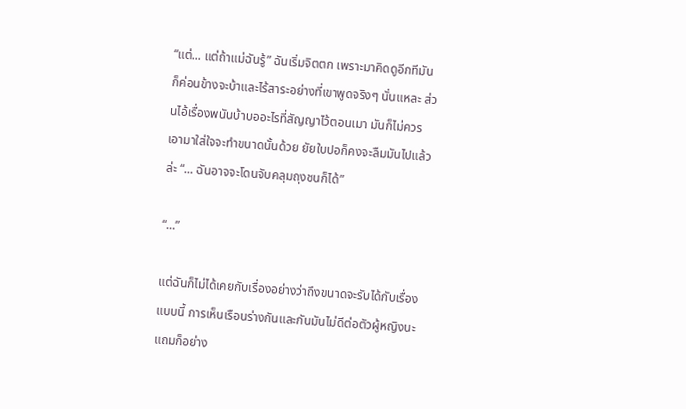“แต่... แต่ถ้าแม่ฉันรู้” ฉันเริ่มจิตตก เพราะมาคิดดูอีกทีมันก็ค่อนข้างจะบ้าและไร้สาระอย่างที่เขาพูดจริงๆ นั่นแหละ ส่วนไอ้เรื่องพนันบ้าบออะไรที่สัญญาไว้ตอนเมา มันก็ไม่ควรเอามาใส่ใจจะทำขนาดนั้นด้วย ยัยใบปอก็คงจะลืมมันไปแล้วล่ะ “... ฉันอาจจะโดนจับคลุมถุงชนก็ได้”

“...”

แต่ฉันก็ไม่ได้เคยกับเรื่องอย่างว่าถึงขนาดจะรับได้กับเรื่องแบบนี้ การเห็นเรือนร่างกันและกันมันไม่ดีต่อตัวผู้หญิงนะ แถมก็อย่าง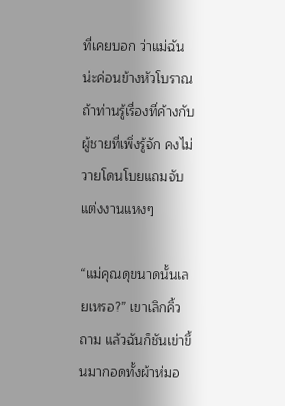ที่เคยบอก ว่าแม่ฉันน่ะค่อนข้างหัวโบราณ ถ้าท่านรู้เรื่องที่ค้างกับผู้ชายที่เพิ่งรู้จัก คงไม่วายโดนโบยแถมจับแต่งงานแหงๆ

“แม่คุณดุขนาดนั้นเลยเหรอ?” เขาเลิกคิ้วถาม แล้วฉันก็ชันเข่าขึ้นมากอดทั้งผ้าห่มอ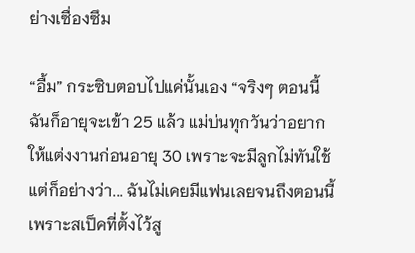ย่างเซื่องซึม

“อื้ม” กระซิบตอบไปแค่นั้นเอง “จริงๆ ตอนนี้ฉันก็อายุจะเข้า 25 แล้ว แม่บ่นทุกวันว่าอยากให้แต่งงานก่อนอายุ 30 เพราะจะมีลูกไม่ทันใช้ แต่ก็อย่างว่า... ฉันไม่เคยมีแฟนเลยจนถึงตอนนี้ เพราะสเป็คที่ตั้งไว้สู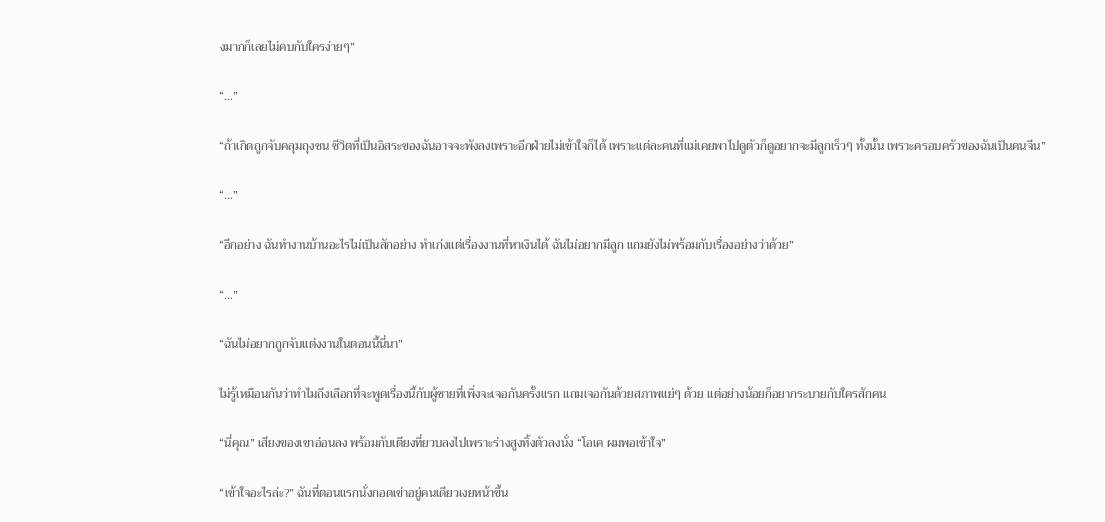งมากก็เลยไม่คบกับใครง่ายๆ”

“...”

“ถ้าเกิดถูกจับคลุมถุงชน ชีวิตที่เป็นอิสระของฉันอาจจะพังลงเพราะอีกฝ่ายไม่เข้าใจก็ได้ เพราะแต่ละคนที่แม่เคยพาไปดูตัวก็ดูอยากจะมีลูกเร็วๆ ทั้งนั้น เพราะครอบครัวของฉันเป็นคนจีน”

“...”

“อีกอย่าง ฉันทำงานบ้านอะไรไม่เป็นสักอย่าง ทำเก่งแต่เรื่องงานที่หาเงินได้ ฉันไม่อยากมีลูก แถมยังไม่พร้อมกับเรื่องอย่างว่าด้วย”

“...”

“ฉันไม่อยากถูกจับแต่งงานในตอนนี้นี่นา”

ไม่รู้เหมือนกันว่าทำไมถึงเลือกที่จะพูดเรื่องนี้กับผู้ชายที่เพิ่งจะเจอกันครั้งแรก แถมเจอกันด้วยสภาพแย่ๆ ด้วย แต่อย่างน้อยก็อยากระบายกับใครสักคน

“นี่คุณ” เสียงของเขาอ่อนลง พร้อมกับเตียงที่ยวบลงไปเพราะร่างสูงทิ้งตัวลงนั่ง “โอเค ผมพอเข้าใจ”

“เข้าใจอะไรล่ะ?” ฉันที่ตอนแรกนั่งกอดเข่าอยู่คนเดียวเงยหน้าขึ้น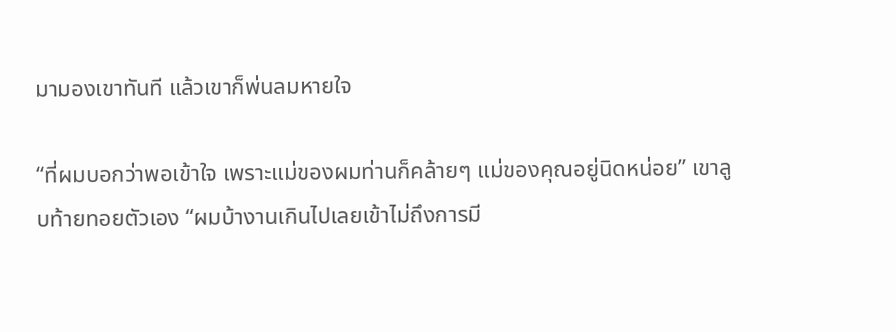มามองเขาทันที แล้วเขาก็พ่นลมหายใจ

“ที่ผมบอกว่าพอเข้าใจ เพราะแม่ของผมท่านก็คล้ายๆ แม่ของคุณอยู่นิดหน่อย” เขาลูบท้ายทอยตัวเอง “ผมบ้างานเกินไปเลยเข้าไม่ถึงการมี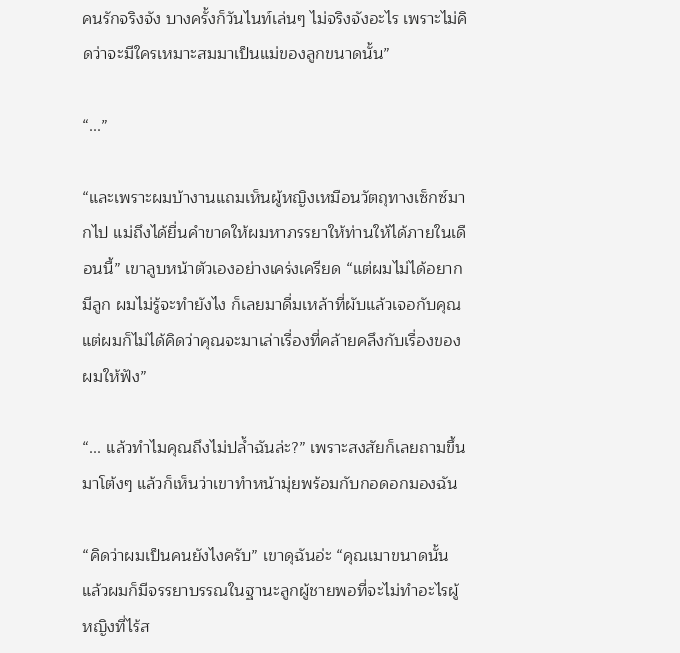คนรักจริงจัง บางครั้งก็วันไนท์เล่นๆ ไม่จริงจังอะไร เพราะไม่คิดว่าจะมีใครเหมาะสมมาเป็นแม่ของลูกขนาดนั้น”

“...”

“และเพราะผมบ้างานแถมเห็นผู้หญิงเหมือนวัตถุทางเซ็กซ์มากไป แม่ถึงได้ยื่นคำขาดให้ผมหาภรรยาให้ท่านให้ได้ภายในเดือนนี้” เขาลูบหน้าตัวเองอย่างเคร่งเครียด “แต่ผมไม่ได้อยากมีลูก ผมไม่รู้จะทำยังไง ก็เลยมาดื่มเหล้าที่ผับแล้วเจอกับคุณ แต่ผมก็ไม่ได้คิดว่าคุณจะมาเล่าเรื่องที่คล้ายคลึงกับเรื่องของผมให้ฟัง”

“... แล้วทำไมคุณถึงไม่ปล้ำฉันล่ะ?” เพราะสงสัยก็เลยถามขึ้นมาโต้งๆ แล้วก็เห็นว่าเขาทำหน้ามุ่ยพร้อมกับกอดอกมองฉัน

“คิดว่าผมเป็นคนยังไงครับ” เขาดุฉันอ่ะ “คุณเมาขนาดนั้น แล้วผมก็มีจรรยาบรรณในฐานะลูกผู้ชายพอที่จะไม่ทำอะไรผู้หญิงที่ไร้ส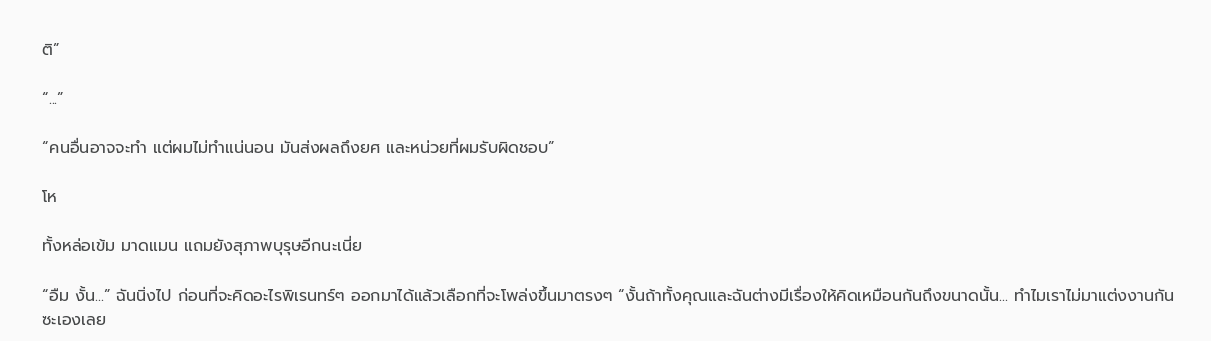ติ”

“...”

“คนอื่นอาจจะทำ แต่ผมไม่ทำแน่นอน มันส่งผลถึงยศ และหน่วยที่ผมรับผิดชอบ”

โห

ทั้งหล่อเข้ม มาดแมน แถมยังสุภาพบุรุษอีกนะเนี่ย

“อืม งั้น...” ฉันนิ่งไป ก่อนที่จะคิดอะไรพิเรนทร์ๆ ออกมาได้แล้วเลือกที่จะโพล่งขึ้นมาตรงๆ “งั้นถ้าทั้งคุณและฉันต่างมีเรื่องให้คิดเหมือนกันถึงขนาดนั้น... ทำไมเราไม่มาแต่งงานกันซะเองเลย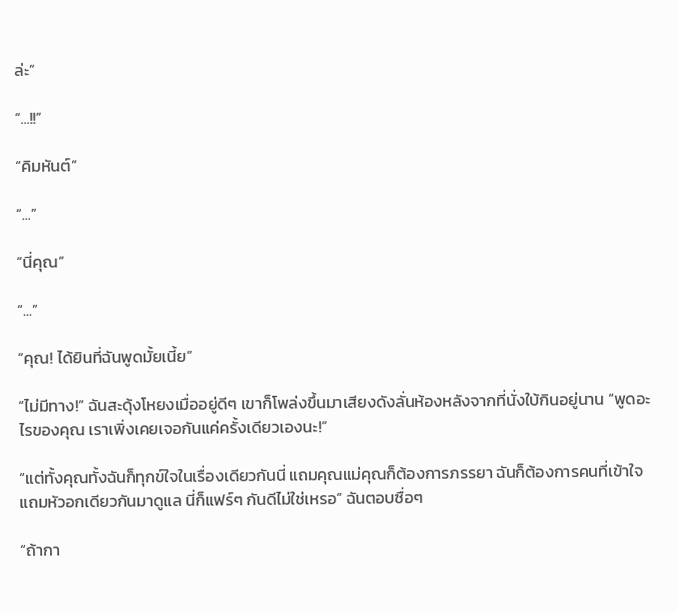ล่ะ”

“...!!”

“คิมหันต์”

“...”

“นี่คุณ”

“...”

“คุณ! ได้ยินที่ฉันพูดมั้ยเนี้ย”

“ไม่มีทาง!” ฉันสะดุ้งโหยงเมื่ออยู่ดีๆ เขาก็โพล่งขึ้นมาเสียงดังลั่นห้องหลังจากที่นั่งใบ้กินอยู่นาน “พูดอะไรของคุณ เราเพิ่งเคยเจอกันแค่ครั้งเดียวเองนะ!”

“แต่ทั้งคุณทั้งฉันก็ทุกข์ใจในเรื่องเดียวกันนี่ แถมคุณแม่คุณก็ต้องการภรรยา ฉันก็ต้องการคนที่เข้าใจแถมหัวอกเดียวกันมาดูแล นี่ก็แฟร์ๆ กันดีไม่ใช่เหรอ” ฉันตอบซื่อๆ

“ถ้ากา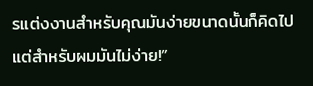รแต่งงานสำหรับคุณมันง่ายขนาดนั้นก็คิดไป แต่สำหรับผมมันไม่ง่าย!”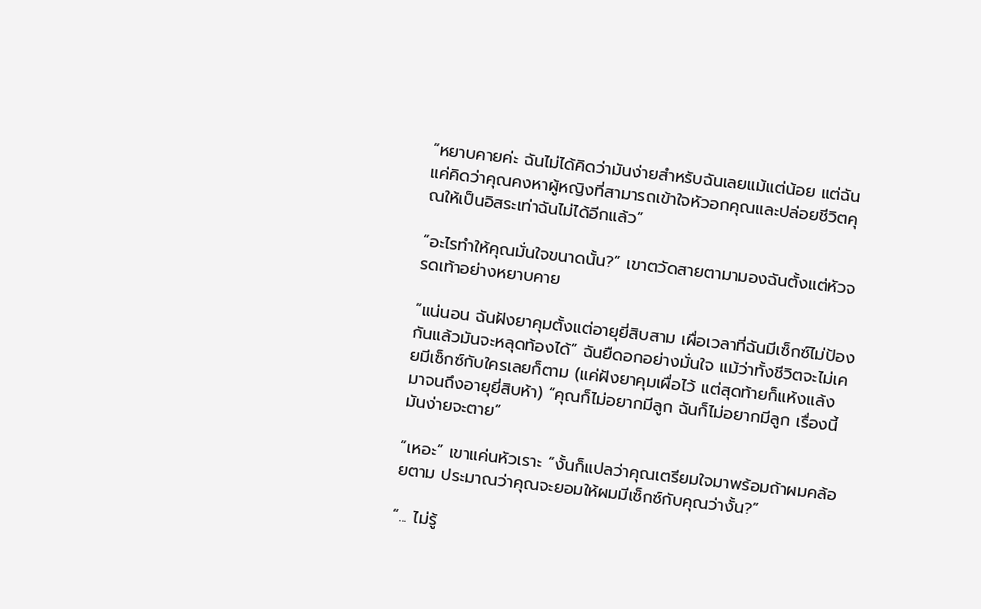“หยาบคายค่ะ ฉันไม่ได้คิดว่ามันง่ายสำหรับฉันเลยแม้แต่น้อย แต่ฉันแค่คิดว่าคุณคงหาผู้หญิงที่สามารถเข้าใจหัวอกคุณและปล่อยชีวิตคุณให้เป็นอิสระเท่าฉันไม่ได้อีกแล้ว”

“อะไรทำให้คุณมั่นใจขนาดนั้น?” เขาตวัดสายตามามองฉันตั้งแต่หัวจรดเท้าอย่างหยาบคาย

“แน่นอน ฉันฝังยาคุมตั้งแต่อายุยี่สิบสาม เผื่อเวลาที่ฉันมีเซ็กซ์ไม่ป้องกันแล้วมันจะหลุดท้องได้” ฉันยืดอกอย่างมั่นใจ แม้ว่าทั้งชีวิตจะไม่เคยมีเซ็กซ์กับใครเลยก็ตาม (แค่ฝังยาคุมเผื่อไว้ แต่สุดท้ายก็แห้งแล้งมาจนถึงอายุยี่สิบห้า) “คุณก็ไม่อยากมีลูก ฉันก็ไม่อยากมีลูก เรื่องนี้มันง่ายจะตาย”

“เหอะ” เขาแค่นหัวเราะ “งั้นก็แปลว่าคุณเตรียมใจมาพร้อมถ้าผมคล้อยตาม ประมาณว่าคุณจะยอมให้ผมมีเซ็กซ์กับคุณว่างั้น?”

“... ไม่รู้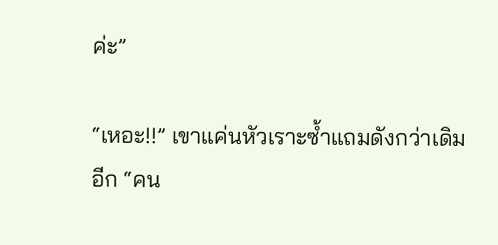ค่ะ”

“เหอะ!!” เขาแค่นหัวเราะซ้ำแถมดังกว่าเดิมอีก “คน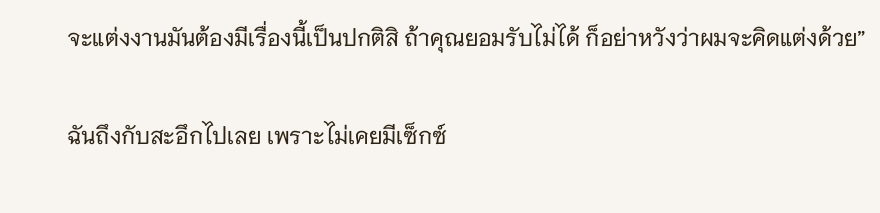จะแต่งงานมันต้องมีเรื่องนี้เป็นปกติสิ ถ้าคุณยอมรับไม่ได้ ก็อย่าหวังว่าผมจะคิดแต่งด้วย”

ฉันถึงกับสะอึกไปเลย เพราะไม่เคยมีเซ็กซ์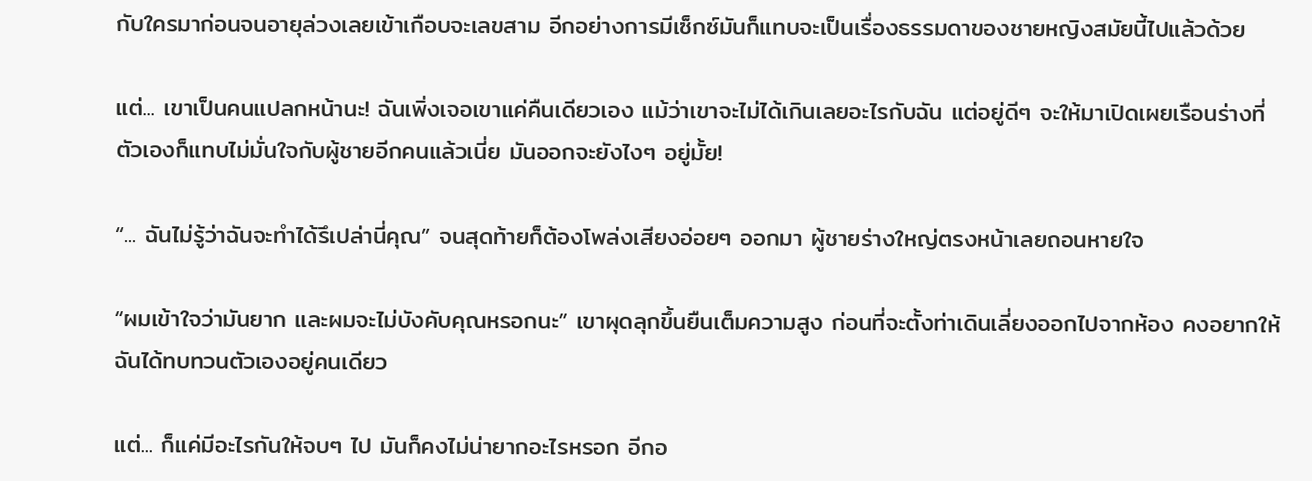กับใครมาก่อนจนอายุล่วงเลยเข้าเกือบจะเลขสาม อีกอย่างการมีเซ็กซ์มันก็แทบจะเป็นเรื่องธรรมดาของชายหญิงสมัยนี้ไปแล้วด้วย

แต่... เขาเป็นคนแปลกหน้านะ! ฉันเพิ่งเจอเขาแค่คืนเดียวเอง แม้ว่าเขาจะไม่ได้เกินเลยอะไรกับฉัน แต่อยู่ดีๆ จะให้มาเปิดเผยเรือนร่างที่ตัวเองก็แทบไม่มั่นใจกับผู้ชายอีกคนแล้วเนี่ย มันออกจะยังไงๆ อยู่มั้ย!

“... ฉันไม่รู้ว่าฉันจะทำได้รึเปล่านี่คุณ” จนสุดท้ายก็ต้องโพล่งเสียงอ่อยๆ ออกมา ผู้ชายร่างใหญ่ตรงหน้าเลยถอนหายใจ

“ผมเข้าใจว่ามันยาก และผมจะไม่บังคับคุณหรอกนะ” เขาผุดลุกขึ้นยืนเต็มความสูง ก่อนที่จะตั้งท่าเดินเลี่ยงออกไปจากห้อง คงอยากให้ฉันได้ทบทวนตัวเองอยู่คนเดียว

แต่... ก็แค่มีอะไรกันให้จบๆ ไป มันก็คงไม่น่ายากอะไรหรอก อีกอ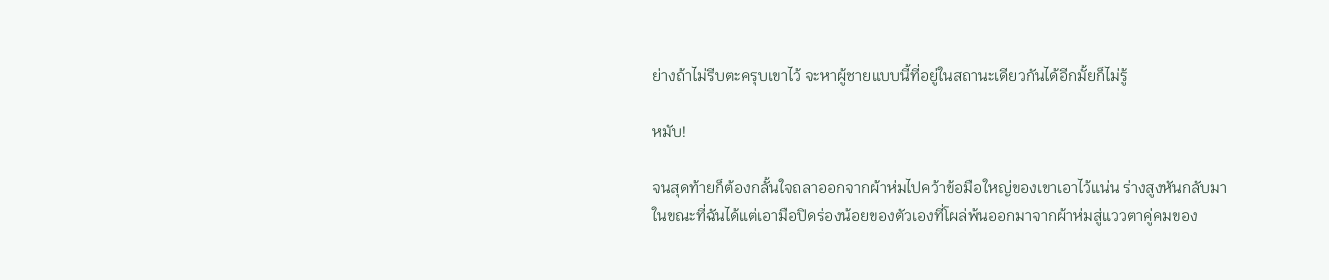ย่างถ้าไม่รีบตะครุบเขาไว้ จะหาผู้ชายแบบนี้ที่อยู่ในสถานะเดียวกันได้อีกมั้ยก็ไม่รู้

หมับ!

จนสุดท้ายก็ต้องกลั้นใจถลาออกจากผ้าห่มไปคว้าข้อมือใหญ่ของเขาเอาไว้แน่น ร่างสูงหันกลับมา ในขณะที่ฉันได้แต่เอามือปิดร่องน้อยของตัวเองที่โผล่พ้นออกมาจากผ้าห่มสู่แววตาคู่คมของ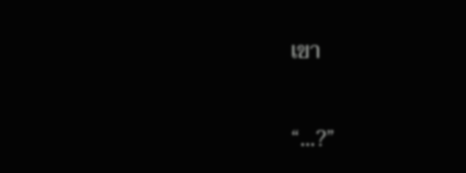เขา

“...?”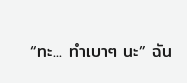“ทะ... ทำเบาๆ นะ” ฉัน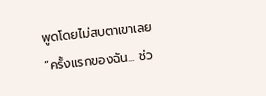พูดโดยไม่สบตาเขาเลย “ครั้งแรกของฉัน... ช่ว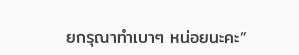ยกรุณาทำเบาๆ หน่อยนะคะ”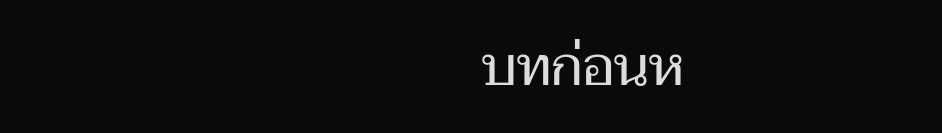บทก่อนห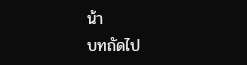น้า
บทถัดไป